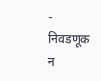- निवडणूक न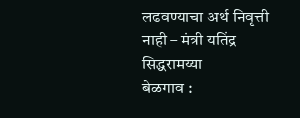लढवण्याचा अर्थ निवृत्ती नाही – मंत्री यतिंद्र सिद्धरामय्या
बेळगाव :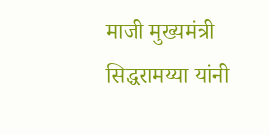माजी मुख्यमंत्री सिद्धरामय्या यांनी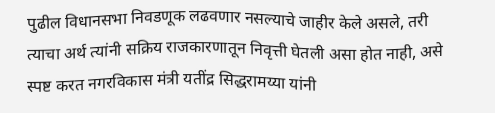पुढील विधानसभा निवडणूक लढवणार नसल्याचे जाहीर केले असले, तरी त्याचा अर्थ त्यांनी सक्रिय राजकारणातून निवृत्ती घेतली असा होत नाही, असे स्पष्ट करत नगरविकास मंत्री यतींद्र सिद्धरामय्या यांनी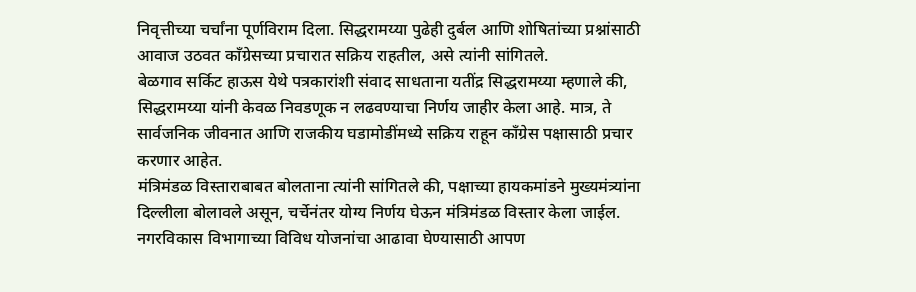निवृत्तीच्या चर्चांना पूर्णविराम दिला. सिद्धरामय्या पुढेही दुर्बल आणि शोषितांच्या प्रश्नांसाठी आवाज उठवत काँग्रेसच्या प्रचारात सक्रिय राहतील, असे त्यांनी सांगितले.
बेळगाव सर्किट हाऊस येथे पत्रकारांशी संवाद साधताना यतींद्र सिद्धरामय्या म्हणाले की, सिद्धरामय्या यांनी केवळ निवडणूक न लढवण्याचा निर्णय जाहीर केला आहे. मात्र, ते सार्वजनिक जीवनात आणि राजकीय घडामोडींमध्ये सक्रिय राहून काँग्रेस पक्षासाठी प्रचार करणार आहेत.
मंत्रिमंडळ विस्ताराबाबत बोलताना त्यांनी सांगितले की, पक्षाच्या हायकमांडने मुख्यमंत्र्यांना दिल्लीला बोलावले असून, चर्चेनंतर योग्य निर्णय घेऊन मंत्रिमंडळ विस्तार केला जाईल.
नगरविकास विभागाच्या विविध योजनांचा आढावा घेण्यासाठी आपण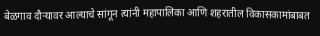बेळगाव दौऱ्यावर आल्याचे सांगून त्यांनी महापालिका आणि शहरातील विकासकामांबाबत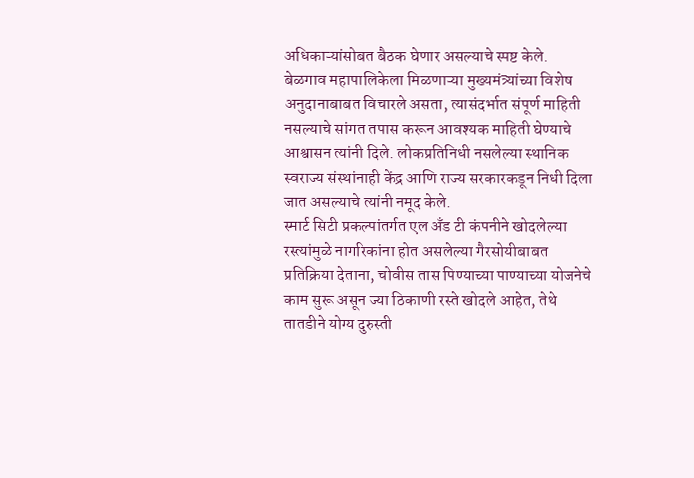अधिकाऱ्यांसोबत बैठक घेणार असल्याचे स्पष्ट केले.
बेळगाव महापालिकेला मिळणाऱ्या मुख्यमंत्र्यांच्या विशेष अनुदानाबाबत विचारले असता, त्यासंदर्भात संपूर्ण माहिती नसल्याचे सांगत तपास करून आवश्यक माहिती घेण्याचे आश्वासन त्यांनी दिले. लोकप्रतिनिधी नसलेल्या स्थानिक स्वराज्य संस्थांनाही केंद्र आणि राज्य सरकारकडून निधी दिला जात असल्याचे त्यांनी नमूद केले.
स्मार्ट सिटी प्रकल्पांतर्गत एल अँड टी कंपनीने खोदलेल्या रस्त्यांमुळे नागरिकांना होत असलेल्या गैरसोयीबाबत प्रतिक्रिया देताना, चोवीस तास पिण्याच्या पाण्याच्या योजनेचे काम सुरू असून ज्या ठिकाणी रस्ते खोदले आहेत, तेथे तातडीने योग्य दुरुस्ती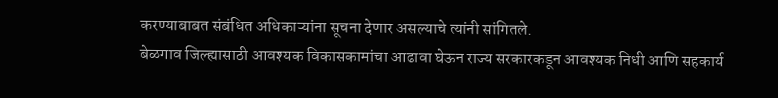करण्याबाबत संबंधित अधिकाऱ्यांना सूचना देणार असल्याचे त्यांनी सांगितले.
बेळगाव जिल्ह्यासाठी आवश्यक विकासकामांचा आढावा घेऊन राज्य सरकारकडून आवश्यक निधी आणि सहकार्य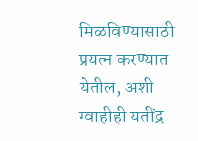मिळविण्यासाठी प्रयत्न करण्यात येतील, अशी ग्वाहीही यतींद्र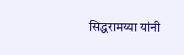सिद्धरामय्या यांनी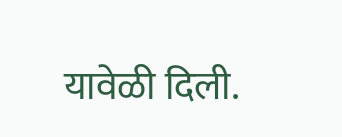यावेळी दिली.